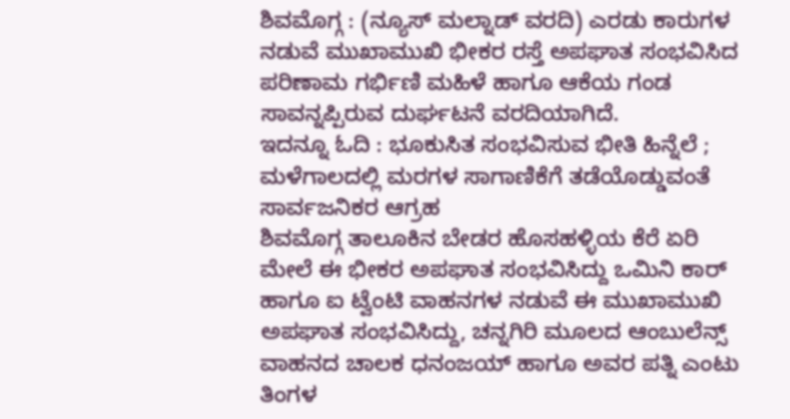ಶಿವಮೊಗ್ಗ : (ನ್ಯೂಸ್ ಮಲ್ನಾಡ್ ವರದಿ) ಎರಡು ಕಾರುಗಳ ನಡುವೆ ಮುಖಾಮುಖಿ ಭೀಕರ ರಸ್ತೆ ಅಪಘಾತ ಸಂಭವಿಸಿದ ಪರಿಣಾಮ ಗರ್ಭಿಣಿ ಮಹಿಳೆ ಹಾಗೂ ಆಕೆಯ ಗಂಡ ಸಾವನ್ನಪ್ಪಿರುವ ದುರ್ಘಟನೆ ವರದಿಯಾಗಿದೆ.
ಇದನ್ನೂ ಓದಿ : ಭೂಕುಸಿತ ಸಂಭವಿಸುವ ಭೀತಿ ಹಿನ್ನೆಲೆ ; ಮಳೆಗಾಲದಲ್ಲಿ ಮರಗಳ ಸಾಗಾಣಿಕೆಗೆ ತಡೆಯೊಡ್ಡುವಂತೆ ಸಾರ್ವಜನಿಕರ ಆಗ್ರಹ
ಶಿವಮೊಗ್ಗ ತಾಲೂಕಿನ ಬೇಡರ ಹೊಸಹಳ್ಳಿಯ ಕೆರೆ ಏರಿ ಮೇಲೆ ಈ ಭೀಕರ ಅಪಘಾತ ಸಂಭವಿಸಿದ್ದು ಒಮಿನಿ ಕಾರ್ ಹಾಗೂ ಐ ಟ್ವೆಂಟಿ ವಾಹನಗಳ ನಡುವೆ ಈ ಮುಖಾಮುಖಿ ಅಪಘಾತ ಸಂಭವಿಸಿದ್ದು, ಚನ್ನಗಿರಿ ಮೂಲದ ಆಂಬುಲೆನ್ಸ್ ವಾಹನದ ಚಾಲಕ ಧನಂಜಯ್ ಹಾಗೂ ಅವರ ಪತ್ನಿ ಎಂಟು ತಿಂಗಳ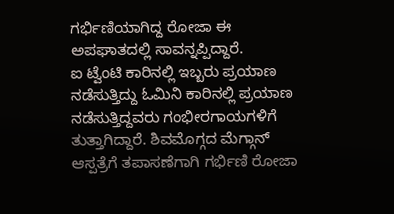ಗರ್ಭಿಣಿಯಾಗಿದ್ದ ರೋಜಾ ಈ ಅಪಘಾತದಲ್ಲಿ ಸಾವನ್ನಪ್ಪಿದ್ದಾರೆ.
ಐ ಟ್ವೆಂಟಿ ಕಾರಿನಲ್ಲಿ ಇಬ್ಬರು ಪ್ರಯಾಣ ನಡೆಸುತ್ತಿದ್ದು ಓಮಿನಿ ಕಾರಿನಲ್ಲಿ ಪ್ರಯಾಣ ನಡೆಸುತ್ತಿದ್ದವರು ಗಂಭೀರಗಾಯಗಳಿಗೆ ತುತ್ತಾಗಿದ್ದಾರೆ. ಶಿವಮೊಗ್ಗದ ಮೆಗ್ಗಾನ್ ಆಸ್ಪತ್ರೆಗೆ ತಪಾಸಣೆಗಾಗಿ ಗರ್ಭಿಣಿ ರೋಜಾ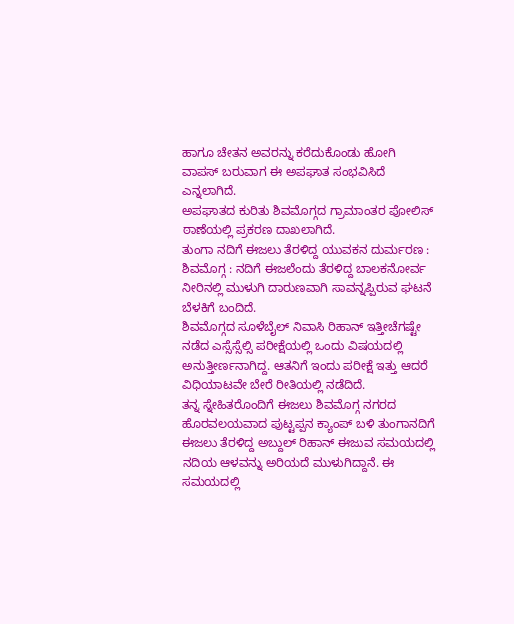ಹಾಗೂ ಚೇತನ ಅವರನ್ನು ಕರೆದುಕೊಂಡು ಹೋಗಿ ವಾಪಸ್ ಬರುವಾಗ ಈ ಅಪಘಾತ ಸಂಭವಿಸಿದೆ ಎನ್ನಲಾಗಿದೆ.
ಅಪಘಾತದ ಕುರಿತು ಶಿವಮೊಗ್ಗದ ಗ್ರಾಮಾಂತರ ಪೋಲಿಸ್ ಠಾಣೆಯಲ್ಲಿ ಪ್ರಕರಣ ದಾಖಲಾಗಿದೆ.
ತುಂಗಾ ನದಿಗೆ ಈಜಲು ತೆರಳಿದ್ದ ಯುವಕನ ದುರ್ಮರಣ :
ಶಿವಮೊಗ್ಗ : ನದಿಗೆ ಈಜಲೆಂದು ತೆರಳಿದ್ದ ಬಾಲಕನೋರ್ವ ನೀರಿನಲ್ಲಿ ಮುಳುಗಿ ದಾರುಣವಾಗಿ ಸಾವನ್ನಪ್ಪಿರುವ ಘಟನೆ ಬೆಳಕಿಗೆ ಬಂದಿದೆ.
ಶಿವಮೊಗ್ಗದ ಸೂಳೆಬೈಲ್ ನಿವಾಸಿ ರಿಹಾನ್ ಇತ್ತೀಚೆಗಷ್ಟೇ ನಡೆದ ಎಸ್ಸೆಸ್ಸೆಲ್ಸಿ ಪರೀಕ್ಷೆಯಲ್ಲಿ ಒಂದು ವಿಷಯದಲ್ಲಿ ಅನುತ್ತೀರ್ಣನಾಗಿದ್ದ. ಆತನಿಗೆ ಇಂದು ಪರೀಕ್ಷೆ ಇತ್ತು ಆದರೆ ವಿಧಿಯಾಟವೇ ಬೇರೆ ರೀತಿಯಲ್ಲಿ ನಡೆದಿದೆ.
ತನ್ನ ಸ್ನೇಹಿತರೊಂದಿಗೆ ಈಜಲು ಶಿವಮೊಗ್ಗ ನಗರದ ಹೊರವಲಯವಾದ ಪುಟ್ಟಪ್ಪನ ಕ್ಯಾಂಪ್ ಬಳಿ ತುಂಗಾನದಿಗೆ ಈಜಲು ತೆರಳಿದ್ದ ಅಬ್ದುಲ್ ರಿಹಾನ್ ಈಜುವ ಸಮಯದಲ್ಲಿ ನದಿಯ ಆಳವನ್ನು ಅರಿಯದೆ ಮುಳುಗಿದ್ದಾನೆ. ಈ ಸಮಯದಲ್ಲಿ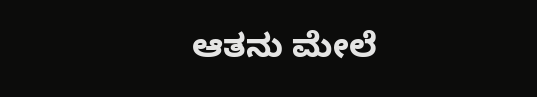ಆತನು ಮೇಲೆ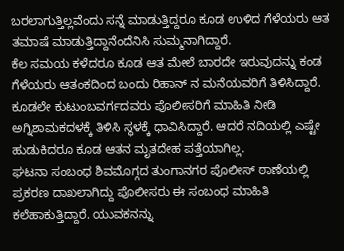ಬರಲಾಗುತ್ತಿಲ್ಲವೆಂದು ಸನ್ನೆ ಮಾಡುತ್ತಿದ್ದರೂ ಕೂಡ ಉಳಿದ ಗೆಳೆಯರು ಆತ ತಮಾಷೆ ಮಾಡುತ್ತಿದ್ದಾನೆಂದೆನಿಸಿ ಸುಮ್ಮನಾಗಿದ್ದಾರೆ.
ಕೆಲ ಸಮಯ ಕಳೆದರೂ ಕೂಡ ಆತ ಮೇಲೆ ಬಾರದೇ ಇರುವುದನ್ನು ಕಂಡ ಗೆಳೆಯರು ಆತಂಕದಿಂದ ಬಂದು ರಿಹಾನ್ ನ ಮನೆಯವರಿಗೆ ತಿಳಿಸಿದ್ದಾರೆ. ಕೂಡಲೇ ಕುಟುಂಬವರ್ಗದವರು ಪೊಲೀಸರಿಗೆ ಮಾಹಿತಿ ನೀಡಿ ಅಗ್ನಿಶಾಮಕದಳಕ್ಕೆ ತಿಳಿಸಿ ಸ್ಥಳಕ್ಕೆ ಧಾವಿಸಿದ್ದಾರೆ. ಆದರೆ ನದಿಯಲ್ಲಿ ಎಷ್ಟೇ ಹುಡುಕಿದರೂ ಕೂಡ ಆತನ ಮೃತದೇಹ ಪತ್ತೆಯಾಗಿಲ್ಲ.
ಘಟನಾ ಸಂಬಂಧ ಶಿವಮೊಗ್ಗದ ತುಂಗಾನಗರ ಪೊಲೀಸ್ ಠಾಣೆಯಲ್ಲಿ ಪ್ರಕರಣ ದಾಖಲಾಗಿದ್ದು ಪೊಲೀಸರು ಈ ಸಂಬಂಧ ಮಾಹಿತಿ ಕಲೆಹಾಕುತ್ತಿದ್ದಾರೆ. ಯುವಕನನ್ನು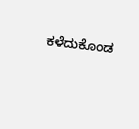ಕಳೆದುಕೊಂಡ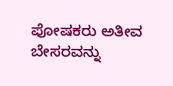ಪೋಷಕರು ಅತೀವ ಬೇಸರವನ್ನು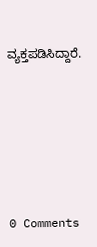ವ್ಯಕ್ತಪಡಿಸಿದ್ದಾರೆ.






0 Comments